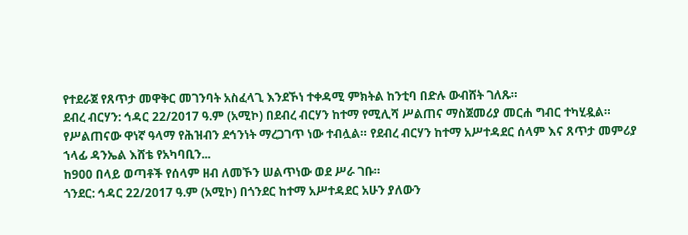የተደራጀ የጸጥታ መዋቅር መገንባት አስፈላጊ እንደኾነ ተቀዳሚ ምክትል ከንቲባ በድሉ ውብሸት ገለጹ።
ደብረ ብርሃን: ኅዳር 22/2017 ዓ.ም (አሚኮ) በደብረ ብርሃን ከተማ የሚሊሻ ሥልጠና ማስጀመሪያ መርሐ ግብር ተካሂዷል።
የሥልጠናው ዋነኛ ዓላማ የሕዝብን ደኅንነት ማረጋገጥ ነው ተብሏል። የደብረ ብርሃን ከተማ አሥተዳደር ሰላም እና ጸጥታ መምሪያ ኀላፊ ዳንኤል እሸቴ የአካባቢን...
ከ900 በላይ ወጣቶች የሰላም ዘብ ለመኾን ሠልጥነው ወደ ሥራ ገቡ።
ጎንደር: ኅዳር 22/2017 ዓ.ም (አሚኮ) በጎንደር ከተማ አሥተዳደር አሁን ያለውን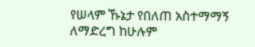የሠላም ኹኔታ የበለጠ አስተማማኝ ለማድረግ ከሁሉም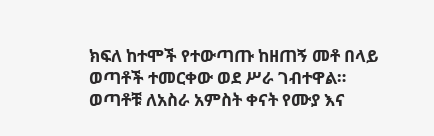ክፍለ ከተሞች የተውጣጡ ከዘጠኝ መቶ በላይ ወጣቶች ተመርቀው ወደ ሥራ ገብተዋል።
ወጣቶቹ ለአስራ አምስት ቀናት የሙያ እና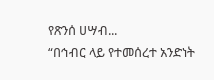የጽንሰ ሀሣብ...
“በኅብር ላይ የተመሰረተ አንድነት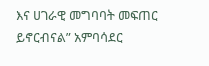እና ሀገራዊ መግባባት መፍጠር ይኖርብናል” አምባሳደር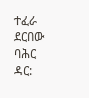ተፈራ ደርበው
ባሕር ዳር: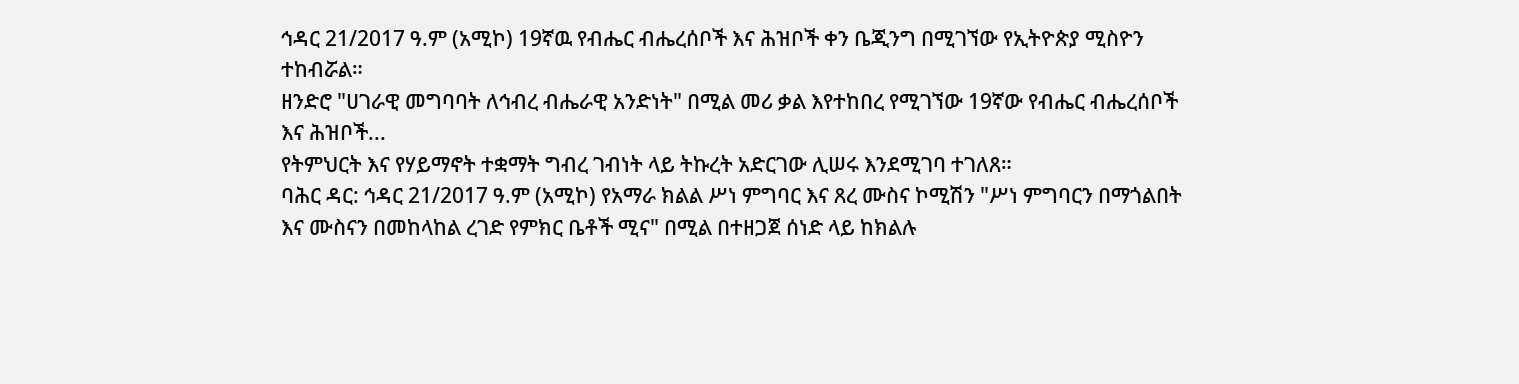ኅዳር 21/2017 ዓ.ም (አሚኮ) 19ኛዉ የብሔር ብሔረሰቦች እና ሕዝቦች ቀን ቤጂንግ በሚገኘው የኢትዮጵያ ሚስዮን ተከብሯል።
ዘንድሮ "ሀገራዊ መግባባት ለኅብረ ብሔራዊ አንድነት" በሚል መሪ ቃል እየተከበረ የሚገኘው 19ኛው የብሔር ብሔረሰቦች እና ሕዝቦች...
የትምህርት እና የሃይማኖት ተቋማት ግብረ ገብነት ላይ ትኩረት አድርገው ሊሠሩ እንደሚገባ ተገለጸ።
ባሕር ዳር: ኅዳር 21/2017 ዓ.ም (አሚኮ) የአማራ ክልል ሥነ ምግባር እና ጸረ ሙስና ኮሚሽን "ሥነ ምግባርን በማጎልበት እና ሙስናን በመከላከል ረገድ የምክር ቤቶች ሚና" በሚል በተዘጋጀ ሰነድ ላይ ከክልሉ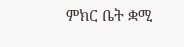ምክር ቤት ቋሚ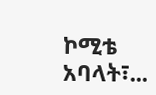ኮሚቴ አባላት፣...